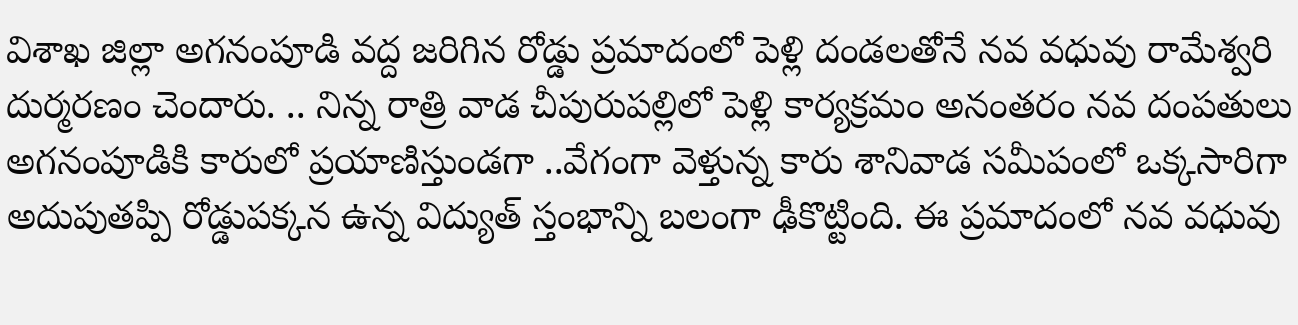విశాఖ జిల్లా అగనంపూడి వద్ద జరిగిన రోడ్డు ప్రమాదంలో పెళ్లి దండలతోనే నవ వధువు రామేశ్వరి దుర్మరణం చెందారు. .. నిన్న రాత్రి వాడ చీపురుపల్లిలో పెళ్లి కార్యక్రమం అనంతరం నవ దంపతులు అగనంపూడికి కారులో ప్రయాణిస్తుండగా ..వేగంగా వెళ్తున్న కారు శానివాడ సమీపంలో ఒక్కసారిగా అదుపుతప్పి రోడ్డుపక్కన ఉన్న విద్యుత్ స్తంభాన్ని బలంగా ఢీకొట్టింది. ఈ ప్రమాదంలో నవ వధువు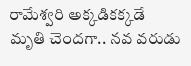రామేశ్వరి అక్కడికక్కడే మృతి చెందగా.. నవ వరుడు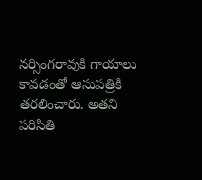నర్సింగరావుకి గాయాలు కావడంతో ఆసుపత్రికి తరలించారు. అతని పరిసితి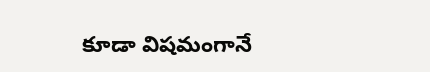కూడా విషమంగానే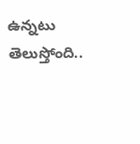ఉన్నటు తెలుస్తోంది..